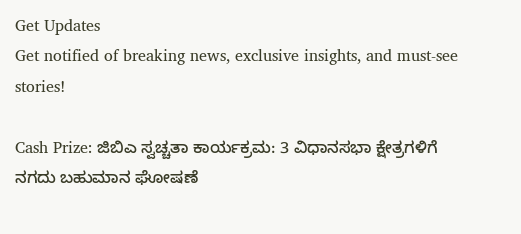Get Updates
Get notified of breaking news, exclusive insights, and must-see stories!

Cash Prize: ಜಿಬಿಎ ಸ್ವಚ್ಚತಾ ಕಾರ್ಯಕ್ರಮ: 3 ವಿಧಾನಸಭಾ ಕ್ಷೇತ್ರಗಳಿಗೆ ನಗದು ಬಹುಮಾನ ಘೋಷಣೆ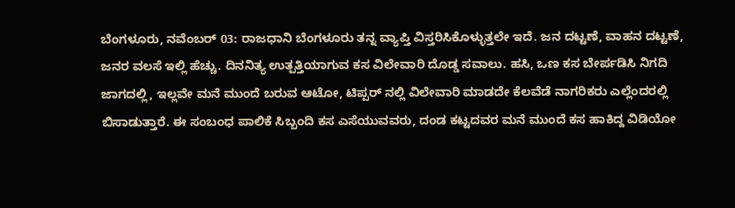ಬೆಂಗಳೂರು, ನವೆಂಬರ್ 03: ರಾಜಧಾನಿ ಬೆಂಗಳೂರು ತನ್ನ ವ್ಯಾಪ್ತಿ ವಿಸ್ತರಿಸಿಕೊಳ್ಳುತ್ತಲೇ ಇದೆ. ಜನ ದಟ್ಟಣೆ, ವಾಹನ ದಟ್ಟಣೆ, ಜನರ ವಲಸೆ ಇಲ್ಲಿ ಹೆಚ್ಚು. ದಿನನಿತ್ಯ ಉತ್ಪತ್ತಿಯಾಗುವ ಕಸ ವಿಲೇವಾರಿ ದೊಡ್ಡ ಸವಾಲು. ಹಸಿ, ಒಣ ಕಸ ಬೇರ್ಪಡಿಸಿ ನಿಗದಿ ಜಾಗದಲ್ಲಿ, ಇಲ್ಲವೇ ಮನೆ ಮುಂದೆ ಬರುವ ಆಟೋ, ಟಿಪ್ಪರ್ ನಲ್ಲಿ ವಿಲೇವಾರಿ ಮಾಡದೇ ಕೆಲವೆಡೆ ನಾಗರಿಕರು ಎಲ್ಲೆಂದರಲ್ಲಿ ಬಿಸಾಡುತ್ತಾರೆ. ಈ ಸಂಬಂಧ ಪಾಲಿಕೆ ಸಿಬ್ಬಂದಿ ಕಸ ಎಸೆಯುವವರು, ದಂಡ ಕಟ್ಟದವರ ಮನೆ ಮುಂದೆ ಕಸ ಹಾಕಿದ್ದ ವಿಡಿಯೋ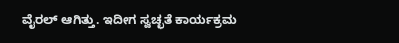ವೈರಲ್ ಆಗಿತ್ತು. ಇದೀಗ ಸ್ವಚ್ಛತೆ ಕಾರ್ಯಕ್ರಮ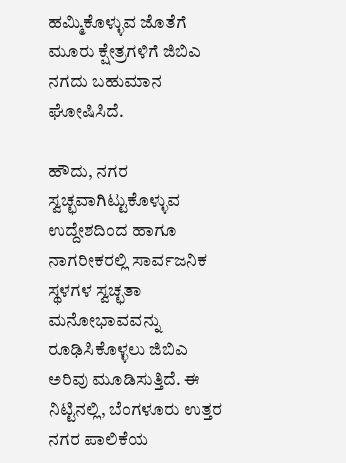ಹಮ್ಮಿಕೊಳ್ಳುವ ಜೊತೆಗೆ ಮೂರು ಕ್ಷೇತ್ರಗಳಿಗೆ ಜಿಬಿಎ ನಗದು ಬಹುಮಾನ ಘೋಷಿಸಿದೆ.

ಹೌದು, ನಗರ ಸ್ವಚ್ಛವಾಗಿಟ್ಟುಕೊಳ್ಳುವ ಉದ್ದೇಶದಿಂದ ಹಾಗೂ ನಾಗರೀಕರಲ್ಲಿ ಸಾರ್ವಜನಿಕ ಸ್ಥಳಗಳ ಸ್ವಚ್ಛತಾ ಮನೋಭಾವವನ್ನು ರೂಢಿಸಿಕೊಳ್ಳಲು ಜಿಬಿಎ ಅರಿವು ಮೂಡಿಸುತ್ತಿದೆ. ಈ ನಿಟ್ಟಿನಲ್ಲಿ, ಬೆಂಗಳೂರು ಉತ್ತರ ನಗರ ಪಾಲಿಕೆಯ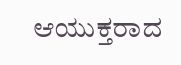ಆಯುಕ್ತರಾದ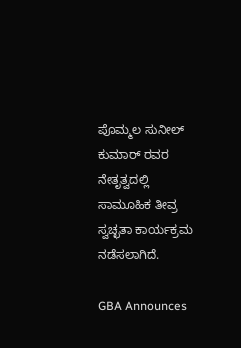ಪೊಮ್ಮಲ ಸುನೀಲ್ ಕುಮಾರ್ ರವರ ನೇತೃತ್ವದಲ್ಲಿ ಸಾಮೂಹಿಕ ತೀವ್ರ ಸ್ವಚ್ಛತಾ ಕಾರ್ಯಕ್ರಮ ನಡೆಸಲಾಗಿದೆ.

GBA Announces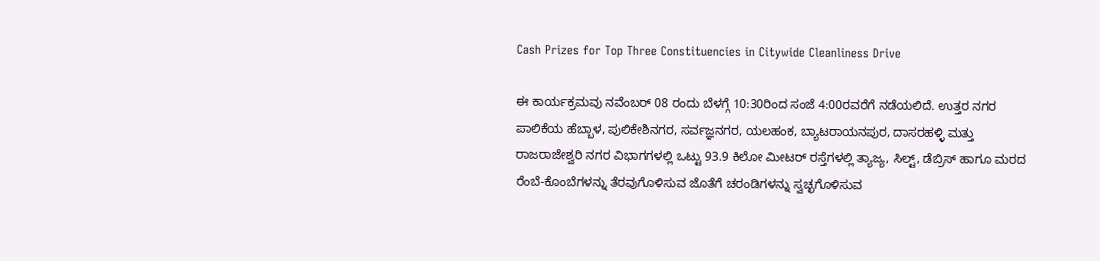Cash Prizes for Top Three Constituencies in Citywide Cleanliness Drive

ಈ ಕಾರ್ಯಕ್ರಮವು ನವೆಂಬರ್ 08 ರಂದು ಬೆಳಗ್ಗೆ 10:30ರಿಂದ ಸಂಜೆ 4:00ರವರೆಗೆ ನಡೆಯಲಿದೆ. ಉತ್ತರ ನಗರ ಪಾಲಿಕೆಯ ಹೆಬ್ಬಾಳ, ಪುಲಿಕೇಶಿನಗರ, ಸರ್ವಜ್ಞನಗರ, ಯಲಹಂಕ, ಬ್ಯಾಟರಾಯನಪುರ, ದಾಸರಹಳ್ಳಿ ಮತ್ತು ರಾಜರಾಜೇಶ್ವರಿ ನಗರ ವಿಭಾಗಗಳಲ್ಲಿ ಒಟ್ಟು 93.9 ಕಿಲೋ ಮೀಟರ್‌ ರಸ್ತೆಗಳಲ್ಲಿ ತ್ಯಾಜ್ಯ, ಸಿಲ್ಟ್, ಡೆಬ್ರಿಸ್ ಹಾಗೂ ಮರದ ರೆಂಬೆ-ಕೊಂಬೆಗಳನ್ನು ತೆರವುಗೊಳಿಸುವ ಜೊತೆಗೆ ಚರಂಡಿಗಳನ್ನು ಸ್ವಚ್ಛಗೊಳಿಸುವ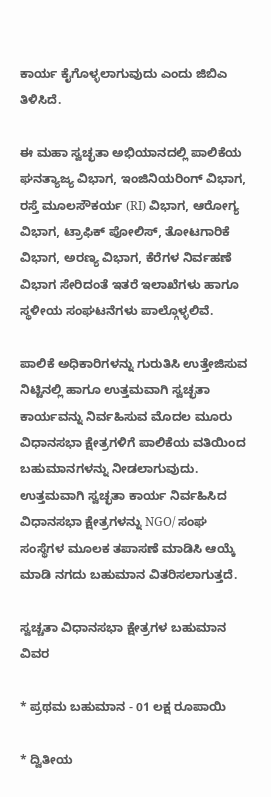ಕಾರ್ಯ ಕೈಗೊಳ್ಳಲಾಗುವುದು ಎಂದು ಜಿಬಿಎ ತಿಳಿಸಿದೆ.

ಈ ಮಹಾ ಸ್ವಚ್ಛತಾ ಅಭಿಯಾನದಲ್ಲಿ ಪಾಲಿಕೆಯ ಘನತ್ಯಾಜ್ಯ ವಿಭಾಗ, ಇಂಜಿನಿಯರಿಂಗ್ ವಿಭಾಗ, ರಸ್ತೆ ಮೂಲಸೌಕರ್ಯ (RI) ವಿಭಾಗ, ಆರೋಗ್ಯ ವಿಭಾಗ, ಟ್ರಾಫಿಕ್‌ ಪೋಲಿಸ್, ತೋಟಗಾರಿಕೆ ವಿಭಾಗ, ಅರಣ್ಯ ವಿಭಾಗ, ಕೆರೆಗಳ ನಿರ್ವಹಣೆ ವಿಭಾಗ ಸೇರಿದಂತೆ ಇತರೆ ಇಲಾಖೆಗಳು ಹಾಗೂ ಸ್ಥಳೀಯ ಸಂಘಟನೆಗಳು ಪಾಲ್ಗೊಳ್ಳಲಿವೆ.

ಪಾಲಿಕೆ ಅಧಿಕಾರಿಗಳನ್ನು ಗುರುತಿಸಿ ಉತ್ತೇಜಿಸುವ ನಿಟ್ಟಿನಲ್ಲಿ ಹಾಗೂ ಉತ್ತಮವಾಗಿ ಸ್ವಚ್ಛತಾ ಕಾರ್ಯವನ್ನು ನಿರ್ವಹಿಸುವ ಮೊದಲ ಮೂರು ವಿಧಾನಸಭಾ ಕ್ಷೇತ್ರಗಳಿಗೆ ಪಾಲಿಕೆಯ ವತಿಯಿಂದ ಬಹುಮಾನಗಳನ್ನು ನೀಡಲಾಗುವುದು. ಉತ್ತಮವಾಗಿ ಸ್ವಚ್ಛತಾ ಕಾರ್ಯ ನಿರ್ವಹಿಸಿದ ವಿಧಾನಸಭಾ ಕ್ಷೇತ್ರಗಳನ್ನು NGO/ ಸಂಘ ಸಂಸ್ಥೆಗಳ ಮೂಲಕ ತಪಾಸಣೆ ಮಾಡಿಸಿ ಆಯ್ಕೆ ಮಾಡಿ ನಗದು ಬಹುಮಾನ ವಿತರಿಸಲಾಗುತ್ತದೆ.

ಸ್ವಚ್ಚತಾ ವಿಧಾನಸಭಾ ಕ್ಷೇತ್ರಗಳ ಬಹುಮಾನ ವಿವರ

* ಪ್ರಥಮ ಬಹುಮಾನ - 01 ಲಕ್ಷ ರೂಪಾಯಿ

* ದ್ವಿತೀಯ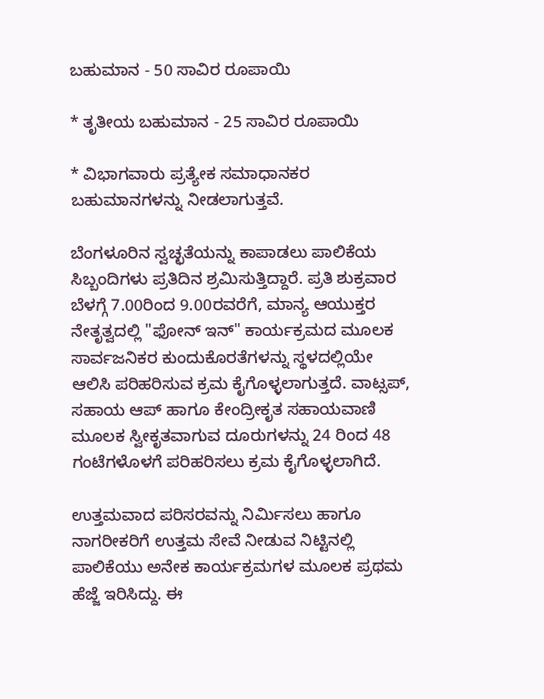ಬಹುಮಾನ - 50 ಸಾವಿರ ರೂಪಾಯಿ

* ತೃತೀಯ ಬಹುಮಾನ - 25 ಸಾವಿರ ರೂಪಾಯಿ

* ವಿಭಾಗವಾರು ಪ್ರತ್ಯೇಕ ಸಮಾಧಾನಕರ ಬಹುಮಾನಗಳನ್ನು ನೀಡಲಾಗುತ್ತವೆ.

ಬೆಂಗಳೂರಿನ ಸ್ವಚ್ಛತೆಯನ್ನು ಕಾಪಾಡಲು ಪಾಲಿಕೆಯ ಸಿಬ್ಬಂದಿಗಳು ಪ್ರತಿದಿನ ಶ್ರಮಿಸುತ್ತಿದ್ದಾರೆ. ಪ್ರತಿ ಶುಕ್ರವಾರ ಬೆಳಗ್ಗೆ 7.00ರಿಂದ 9.00ರವರೆಗೆ, ಮಾನ್ಯ ಆಯುಕ್ತರ ನೇತೃತ್ವದಲ್ಲಿ "ಫೋನ್ ಇನ್" ಕಾರ್ಯಕ್ರಮದ ಮೂಲಕ ಸಾರ್ವಜನಿಕರ ಕುಂದುಕೊರತೆಗಳನ್ನು ಸ್ಥಳದಲ್ಲಿಯೇ ಆಲಿಸಿ ಪರಿಹರಿಸುವ ಕ್ರಮ ಕೈಗೊಳ್ಳಲಾಗುತ್ತದೆ. ವಾಟ್ಸಪ್, ಸಹಾಯ ಆಪ್ ಹಾಗೂ ಕೇಂದ್ರೀಕೃತ ಸಹಾಯವಾಣಿ ಮೂಲಕ ಸ್ವೀಕೃತವಾಗುವ ದೂರುಗಳನ್ನು 24 ರಿಂದ 48 ಗಂಟೆಗಳೊಳಗೆ ಪರಿಹರಿಸಲು ಕ್ರಮ ಕೈಗೊಳ್ಳಲಾಗಿದೆ.

ಉತ್ತಮವಾದ ಪರಿಸರವನ್ನು ನಿರ್ಮಿಸಲು ಹಾಗೂ ನಾಗರೀಕರಿಗೆ ಉತ್ತಮ ಸೇವೆ ನೀಡುವ ನಿಟ್ಟಿನಲ್ಲಿ ಪಾಲಿಕೆಯು ಅನೇಕ ಕಾರ್ಯಕ್ರಮಗಳ ಮೂಲಕ ಪ್ರಥಮ ಹೆಜ್ಜೆ ಇರಿಸಿದ್ದು. ಈ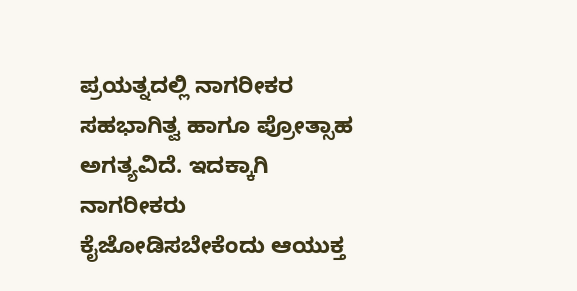ಪ್ರಯತ್ನದಲ್ಲಿ ನಾಗರೀಕರ ಸಹಭಾಗಿತ್ವ ಹಾಗೂ ಪ್ರೋತ್ಸಾಹ ಅಗತ್ಯವಿದೆ. ಇದಕ್ಕಾಗಿ ನಾಗರೀಕರು ಕೈಜೋಡಿಸಬೇಕೆಂದು ಆಯುಕ್ತ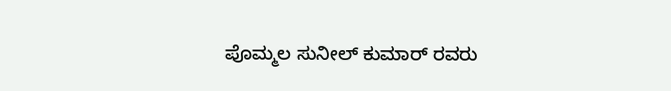ಪೊಮ್ಮಲ ಸುನೀಲ್ ಕುಮಾರ್ ರವರು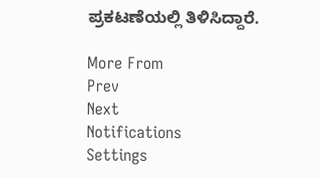ಪ್ರಕಟಣೆಯಲ್ಲಿ ತಿಳಿಸಿದ್ದಾರೆ.

More From
Prev
Next
Notifications
Settings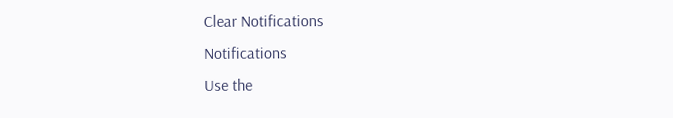Clear Notifications
Notifications
Use the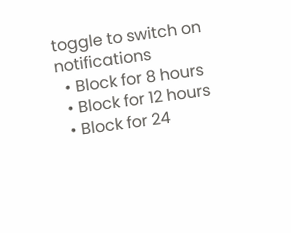toggle to switch on notifications
  • Block for 8 hours
  • Block for 12 hours
  • Block for 24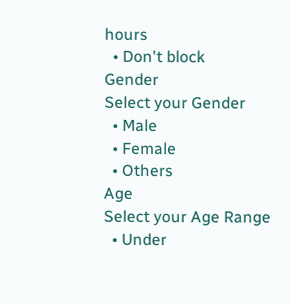hours
  • Don't block
Gender
Select your Gender
  • Male
  • Female
  • Others
Age
Select your Age Range
  • Under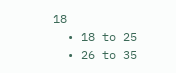18
  • 18 to 25
  • 26 to 35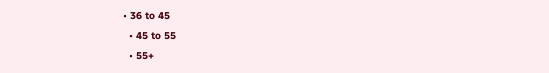• 36 to 45
  • 45 to 55
  • 55+